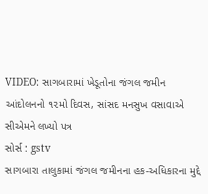VIDEO: સાગબારામાં ખેડૂતોના જંગલ જમીન આંદોલનનો ૧૨મો દિવસ, સાંસદ મનસુખ વસાવાએ સીએમને લખ્યો પત્ર
સોર્સ : gstv
સાગબારા તાલુકામાં જંગલ જમીનના હક-અધિકારના મુદ્દે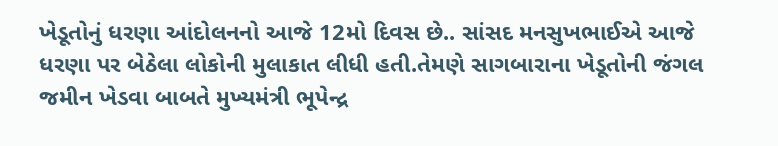ખેડૂતોનું ધરણા આંદોલનનો આજે 12મો દિવસ છે.. સાંસદ મનસુખભાઈએ આજે ધરણા પર બેઠેલા લોકોની મુલાકાત લીધી હતી.તેમણે સાગબારાના ખેડૂતોની જંગલ જમીન ખેડવા બાબતે મુખ્યમંત્રી ભૂપેન્દ્ર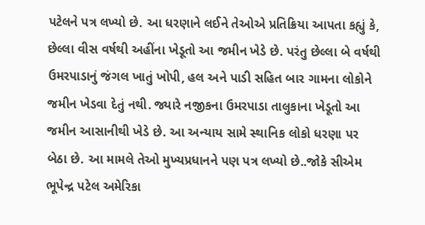પટેલને પત્ર લખ્યો છે. આ ધરણાને લઈને તેઓએ પ્રતિક્રિયા આપતા કહ્યું કે, છેલ્લા વીસ વર્ષથી અહીંના ખેડૂતો આ જમીન ખેડે છે. પરંતુ છેલ્લા બે વર્ષથી ઉમરપાડાનું જંગલ ખાતું ખોપી, હલ અને પાડી સહિત બાર ગામના લોકોને જમીન ખેડવા દેતું નથી. જ્યારે નજીકના ઉમરપાડા તાલુકાના ખેડૂતો આ જમીન આસાનીથી ખેડે છે. આ અન્યાય સામે સ્થાનિક લોકો ધરણા પર બેઠા છે. આ મામલે તેઓ મુખ્યપ્રધાનને પણ પત્ર લખ્યો છે..જોકે સીએમ ભૂપેન્દ્ર પટેલ અમેરિકા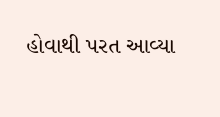હોવાથી પરત આવ્યા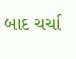બાદ ચર્ચા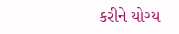કરીને યોગ્ય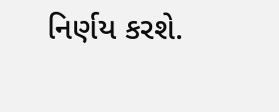નિર્ણય કરશે.